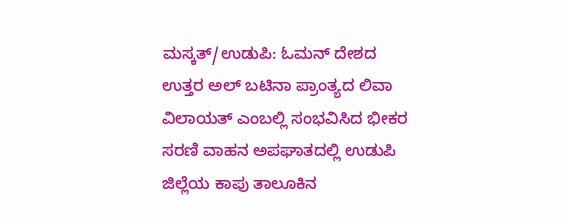ಮಸ್ಕತ್/ಉಡುಪಿ: ಓಮನ್ ದೇಶದ ಉತ್ತರ ಅಲ್ ಬಟಿನಾ ಪ್ರಾಂತ್ಯದ ಲಿವಾ ವಿಲಾಯತ್ ಎಂಬಲ್ಲಿ ಸಂಭವಿಸಿದ ಭೀಕರ ಸರಣಿ ವಾಹನ ಅಪಘಾತದಲ್ಲಿ ಉಡುಪಿ ಜಿಲ್ಲೆಯ ಕಾಪು ತಾಲೂಕಿನ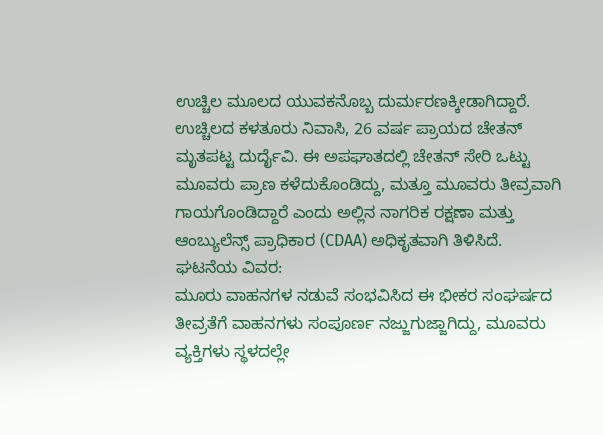ಉಚ್ಚಿಲ ಮೂಲದ ಯುವಕನೊಬ್ಬ ದುರ್ಮರಣಕ್ಕೀಡಾಗಿದ್ದಾರೆ.
ಉಚ್ಚಿಲದ ಕಳತೂರು ನಿವಾಸಿ, 26 ವರ್ಷ ಪ್ರಾಯದ ಚೇತನ್ ಮೃತಪಟ್ಟ ದುರ್ದೈವಿ. ಈ ಅಪಘಾತದಲ್ಲಿ ಚೇತನ್ ಸೇರಿ ಒಟ್ಟು ಮೂವರು ಪ್ರಾಣ ಕಳೆದುಕೊಂಡಿದ್ದು, ಮತ್ತೂ ಮೂವರು ತೀವ್ರವಾಗಿ ಗಾಯಗೊಂಡಿದ್ದಾರೆ ಎಂದು ಅಲ್ಲಿನ ನಾಗರಿಕ ರಕ್ಷಣಾ ಮತ್ತು ಆಂಬ್ಯುಲೆನ್ಸ್ ಪ್ರಾಧಿಕಾರ (CDAA) ಅಧಿಕೃತವಾಗಿ ತಿಳಿಸಿದೆ.
ಘಟನೆಯ ವಿವರ:
ಮೂರು ವಾಹನಗಳ ನಡುವೆ ಸಂಭವಿಸಿದ ಈ ಭೀಕರ ಸಂಘರ್ಷದ ತೀವ್ರತೆಗೆ ವಾಹನಗಳು ಸಂಪೂರ್ಣ ನಜ್ಜುಗುಜ್ಜಾಗಿದ್ದು, ಮೂವರು ವ್ಯಕ್ತಿಗಳು ಸ್ಥಳದಲ್ಲೇ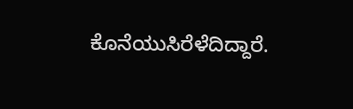ಕೊನೆಯುಸಿರೆಳೆದಿದ್ದಾರೆ.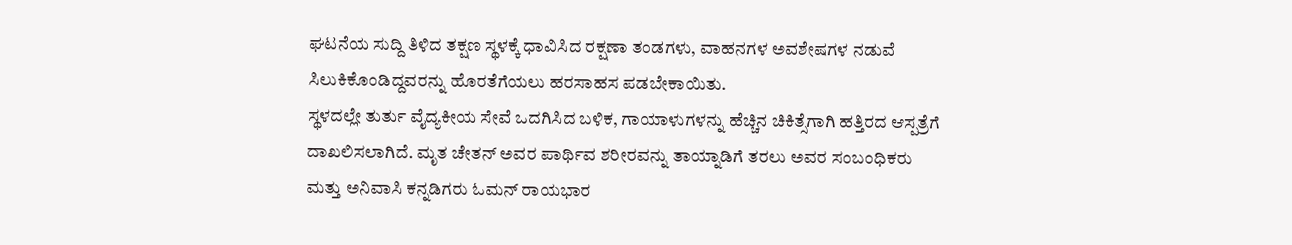ಘಟನೆಯ ಸುದ್ದಿ ತಿಳಿದ ತಕ್ಷಣ ಸ್ಥಳಕ್ಕೆ ಧಾವಿಸಿದ ರಕ್ಷಣಾ ತಂಡಗಳು, ವಾಹನಗಳ ಅವಶೇಷಗಳ ನಡುವೆ ಸಿಲುಕಿಕೊಂಡಿದ್ದವರನ್ನು ಹೊರತೆಗೆಯಲು ಹರಸಾಹಸ ಪಡಬೇಕಾಯಿತು.
ಸ್ಥಳದಲ್ಲೇ ತುರ್ತು ವೈದ್ಯಕೀಯ ಸೇವೆ ಒದಗಿಸಿದ ಬಳಿಕ, ಗಾಯಾಳುಗಳನ್ನು ಹೆಚ್ಚಿನ ಚಿಕಿತ್ಸೆಗಾಗಿ ಹತ್ತಿರದ ಆಸ್ಪತ್ರೆಗೆ ದಾಖಲಿಸಲಾಗಿದೆ. ಮೃತ ಚೇತನ್ ಅವರ ಪಾರ್ಥಿವ ಶರೀರವನ್ನು ತಾಯ್ನಾಡಿಗೆ ತರಲು ಅವರ ಸಂಬಂಧಿಕರು ಮತ್ತು ಅನಿವಾಸಿ ಕನ್ನಡಿಗರು ಓಮನ್ ರಾಯಭಾರ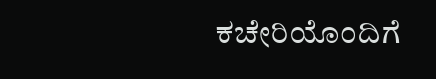ಕಚೇರಿಯೊಂದಿಗೆ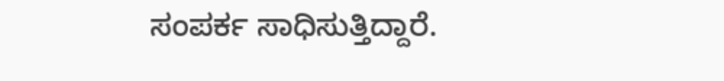ಸಂಪರ್ಕ ಸಾಧಿಸುತ್ತಿದ್ದಾರೆ.